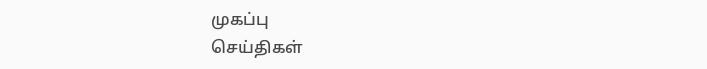முகப்பு
செய்திகள்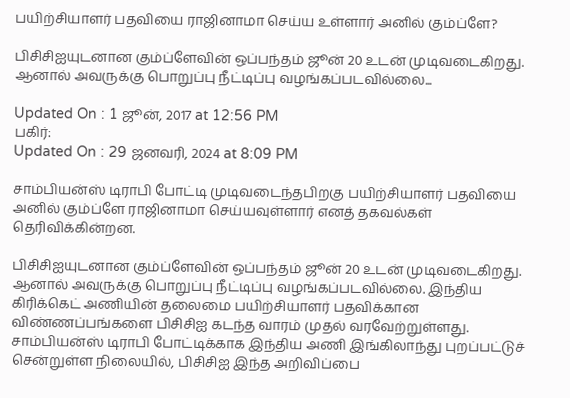பயிற்சியாளர் பதவியை ராஜினாமா செய்ய உள்ளார் அனில் கும்ப்ளே?

பிசிசிஐயுடனான கும்ப்ளேவின் ஒப்பந்தம் ஜூன் 20 உடன் முடிவடைகிறது. ஆனால் அவருக்கு பொறுப்பு நீட்டிப்பு வழங்கப்படவில்லை...

Updated On : 1 ஜூன், 2017 at 12:56 PM
பகிர்:
Updated On : 29 ஜனவரி, 2024 at 8:09 PM

சாம்பியன்ஸ் டிராபி போட்டி முடிவடைந்தபிறகு பயிற்சியாளர் பதவியை அனில் கும்ப்ளே ராஜினாமா செய்யவுள்ளார் எனத் தகவல்கள் தெரிவிக்கின்றன.

பிசிசிஐயுடனான கும்ப்ளேவின் ஒப்பந்தம் ஜூன் 20 உடன் முடிவடைகிறது. ஆனால் அவருக்கு பொறுப்பு நீட்டிப்பு வழங்கப்படவில்லை. இந்திய கிரிக்கெட் அணியின் தலைமை பயிற்சியாளர் பதவிக்கான விண்ணப்பங்களை பிசிசிஐ கடந்த வாரம் முதல் வரவேற்றுள்ளது. சாம்பியன்ஸ் டிராபி போட்டிக்காக இந்திய அணி இங்கிலாந்து புறப்பட்டுச் சென்றுள்ள நிலையில், பிசிசிஐ இந்த அறிவிப்பை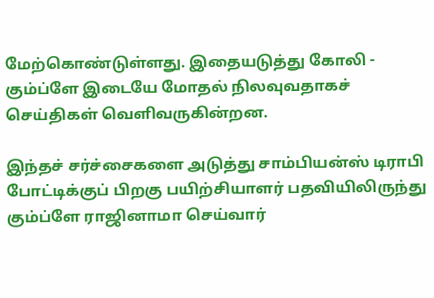மேற்கொண்டுள்ளது. இதையடுத்து கோலி - கும்ப்ளே இடையே மோதல் நிலவுவதாகச் செய்திகள் வெளிவருகின்றன.

இந்தச் சர்ச்சைகளை அடுத்து சாம்பியன்ஸ் டிராபி போட்டிக்குப் பிறகு பயிற்சியாளர் பதவியிலிருந்து கும்ப்ளே ராஜினாமா செய்வார்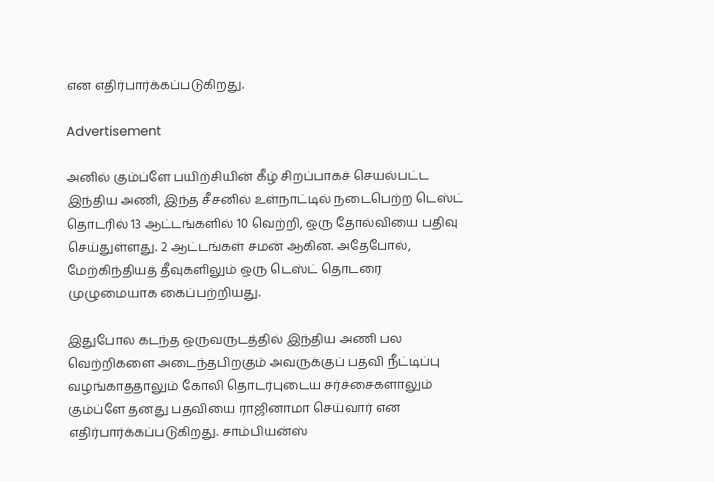என எதிர்பார்க்கப்படுகிறது.

Advertisement

அனில் கும்ப்ளே பயிற்சியின் கீழ் சிறப்பாகச் செயல்பட்ட இந்திய அணி, இந்த சீசனில் உள்நாட்டில் நடைபெற்ற டெஸ்ட் தொடரில் 13 ஆட்டங்களில் 10 வெற்றி, ஒரு தோல்வியை பதிவு செய்துள்ளது. 2 ஆட்டங்கள் சமன் ஆகின. அதேபோல், மேற்கிந்தியத் தீவுகளிலும் ஒரு டெஸ்ட் தொடரை முழுமையாக கைப்பற்றியது.

இதுபோல கடந்த ஒருவருடத்தில் இந்திய அணி பல வெற்றிகளை அடைந்தபிறகும் அவருக்குப் பதவி நீட்டிப்பு வழங்காததாலும் கோலி தொடர்புடைய சர்ச்சைகளாலும் கும்ப்ளே தனது பதவியை ராஜினாமா செய்வார் என எதிர்பார்க்கப்படுகிறது. சாம்பியன்ஸ்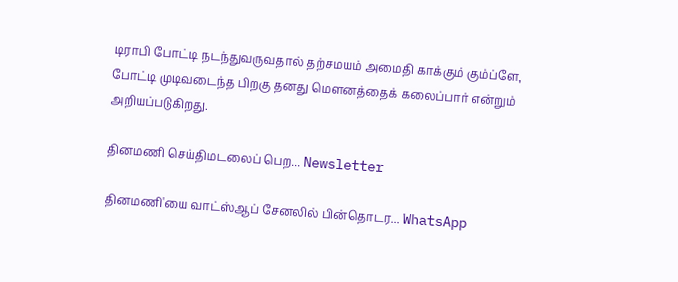டிராபி போட்டி நடந்துவருவதால் தற்சமயம் அமைதி காக்கும் கும்ப்ளே, போட்டி முடிவடைந்த பிறகு தனது மெளனத்தைக் கலைப்பார் என்றும் அறியப்படுகிறது.

தினமணி செய்திமடலைப் பெற... Newsletter

தினமணி'யை வாட்ஸ்ஆப் சேனலில் பின்தொடர... WhatsApp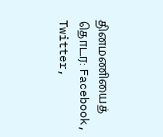தினமணியைத் தொடர: Facebook, Twitter,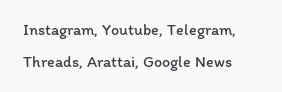Instagram, Youtube, Telegram, Threads, Arattai, Google News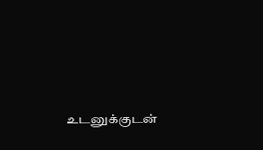உடனுக்குடன்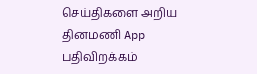செய்திகளை அறிய தினமணி App பதிவிறக்கம்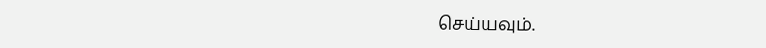செய்யவும்.